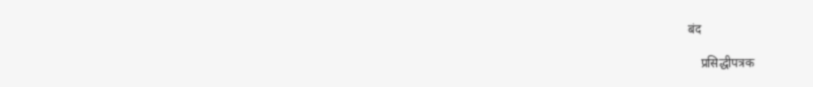बंद

    प्रसिद्धीपत्रक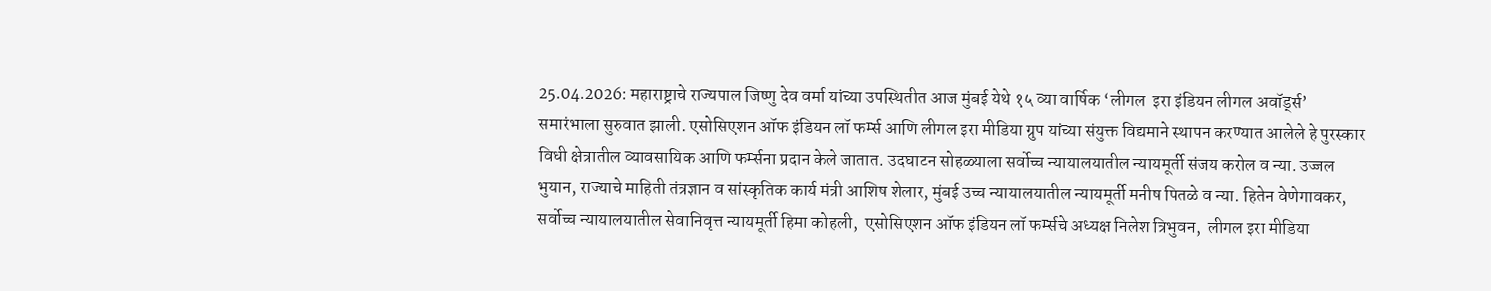25.04.2026: महाराष्ट्राचे राज्यपाल जिष्णु देव वर्मा यांच्या उपस्थितीत आज मुंबई येथे १५ व्या वार्षिक ‘लीगल  इरा इंडियन लीगल अवॉर्ड्स’ समारंभाला सुरुवात झाली. एसोसिएशन ऑफ इंडियन लॉ फर्म्स आणि लीगल इरा मीडिया ग्रुप यांच्या संयुक्त विद्यमाने स्थापन करण्यात आलेले हे पुरस्कार विधी क्षेत्रातील व्यावसायिक आणि फर्म्सना प्रदान केले जातात. उदघाटन सोहळ्याला सर्वोच्च न्यायालयातील न्यायमूर्ती संजय करोल व न्या. उज्जल भुयान, राज्याचे माहिती तंत्रज्ञान व सांस्कृतिक कार्य मंत्री आशिष शेलार, मुंबई उच्च न्यायालयातील न्यायमूर्ती मनीष पितळे व न्या. हितेन वेणेगावकर, सर्वोच्च न्यायालयातील सेवानिवृत्त न्यायमूर्ती हिमा कोहली,  एसोसिएशन ऑफ इंडियन लॉ फर्म्सचे अध्यक्ष निलेश त्रिभुवन,  लीगल इरा मीडिया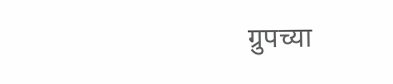ग्रुपच्या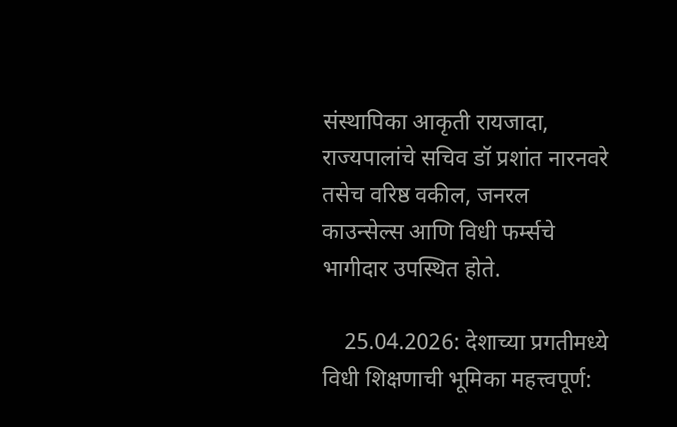संस्थापिका आकृती रायजादा, राज्यपालांचे सचिव डॉ प्रशांत नारनवरे तसेच वरिष्ठ वकील, जनरल काउन्सेल्स आणि विधी फर्म्सचे भागीदार उपस्थित होते.

    25.04.2026: देशाच्या प्रगतीमध्ये विधी शिक्षणाची भूमिका महत्त्वपूर्ण: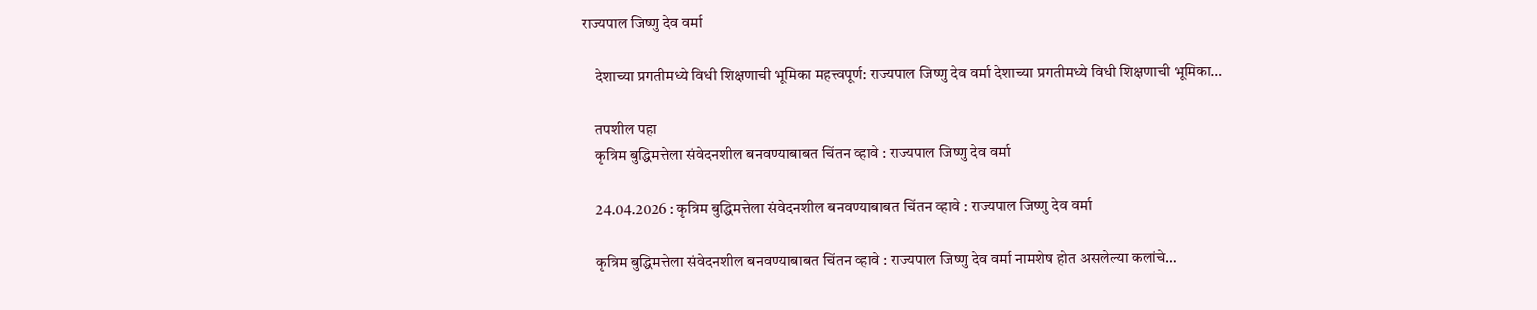राज्यपाल जिष्णु देव वर्मा

    देशाच्या प्रगतीमध्ये विधी शिक्षणाची भूमिका महत्त्वपूर्ण: राज्यपाल जिष्णु देव वर्मा देशाच्या प्रगतीमध्ये विधी शिक्षणाची भूमिका…

    तपशील पहा
    कृत्रिम बुद्धिमत्तेला संवेदनशील बनवण्याबाबत चिंतन व्हावे : राज्यपाल जिष्णु देव वर्मा

    24.04.2026 : कृत्रिम बुद्धिमत्तेला संवेदनशील बनवण्याबाबत चिंतन व्हावे : राज्यपाल जिष्णु देव वर्मा

    कृत्रिम बुद्धिमत्तेला संवेदनशील बनवण्याबाबत चिंतन व्हावे : राज्यपाल जिष्णु देव वर्मा नामशेष होत असलेल्या कलांचे…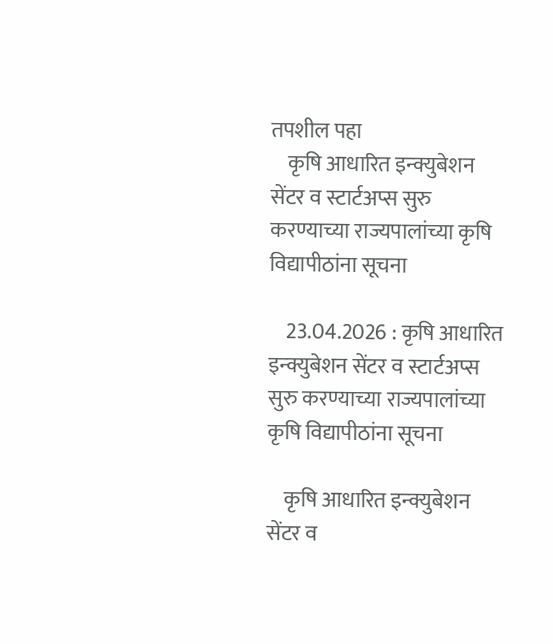तपशील पहा
    कृषि आधारित इन्क्युबेशन सेंटर व स्टार्टअप्स सुरु करण्याच्या राज्यपालांच्या कृषि विद्यापीठांना सूचना

    23.04.2026 : कृषि आधारित इन्क्युबेशन सेंटर व स्टार्टअप्स सुरु करण्याच्या राज्यपालांच्या कृषि विद्यापीठांना सूचना

    कृषि आधारित इन्क्युबेशन सेंटर व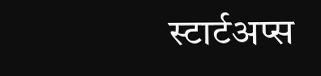स्टार्टअप्स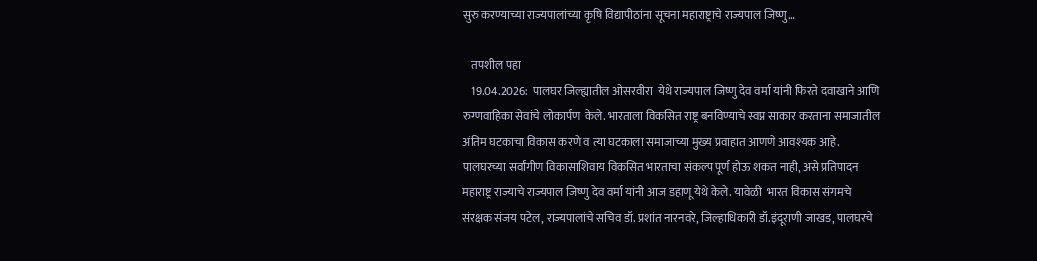सुरु करण्याच्या राज्यपालांच्या कृषि विद्यापीठांना सूचना महाराष्ट्राचे राज्यपाल जिष्णु…

    तपशील पहा
    19.04.2026:  पालघर जिल्ह्यातील ओसरवीरा  येथे राज्यपाल जिष्णु देव वर्मा यांनी फिरते दवाखाने आणि रुग्णवाहिका सेवांचे लोकार्पण  केले. भारताला विकसित राष्ट्र बनविण्याचे स्वप्न साकार करताना समाजातील अंतिम घटकाचा विकास करणे व त्या घटकाला समाजाच्या मुख्य प्रवाहात आणणे आवश्यक आहे. पालघरच्या सर्वांगीण विकासाशिवाय विकसित भारताचा संकल्प पूर्ण होऊ शकत नाही, असे प्रतिपादन महाराष्ट्र राज्याचे राज्यपाल जिष्णु देव वर्मा यांनी आज डहाणू येथे केले. यावेळी  भारत विकास संगमचे संरक्षक संजय पटेल, राज्यपालांचे सचिव डॉ. प्रशांत नारनवरे, जिल्हाधिकारी डॉ.इंदूराणी जाखड, पालघरचे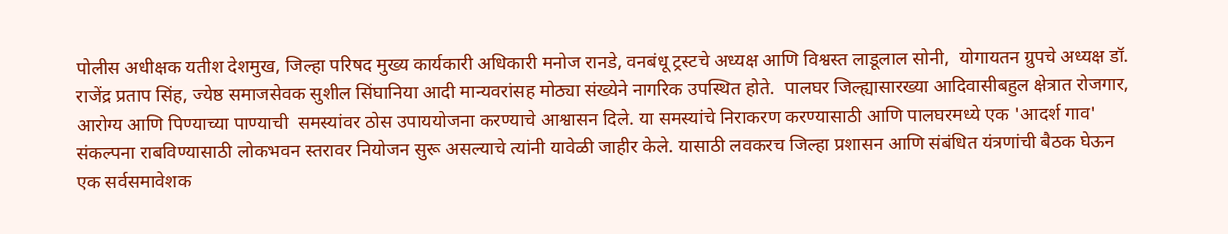पोलीस अधीक्षक यतीश देशमुख, जिल्हा परिषद मुख्य कार्यकारी अधिकारी मनोज रानडे, वनबंधू ट्रस्टचे अध्यक्ष आणि विश्वस्त लाडूलाल सोनी,  योगायतन ग्रुपचे अध्यक्ष डॉ. राजेंद्र प्रताप सिंह, ज्येष्ठ समाजसेवक सुशील सिंघानिया आदी मान्यवरांसह मोठ्या संख्येने नागरिक उपस्थित होते.  पालघर जिल्ह्यासारख्या आदिवासीबहुल क्षेत्रात रोजगार, आरोग्य आणि पिण्याच्या पाण्याची  समस्यांवर ठोस उपाययोजना करण्याचे आश्वासन दिले. या समस्यांचे निराकरण करण्यासाठी आणि पालघरमध्ये एक 'आदर्श गाव' संकल्पना राबविण्यासाठी लोकभवन स्तरावर नियोजन सुरू असल्याचे त्यांनी यावेळी जाहीर केले. यासाठी लवकरच जिल्हा प्रशासन आणि संबंधित यंत्रणांची बैठक घेऊन एक सर्वसमावेशक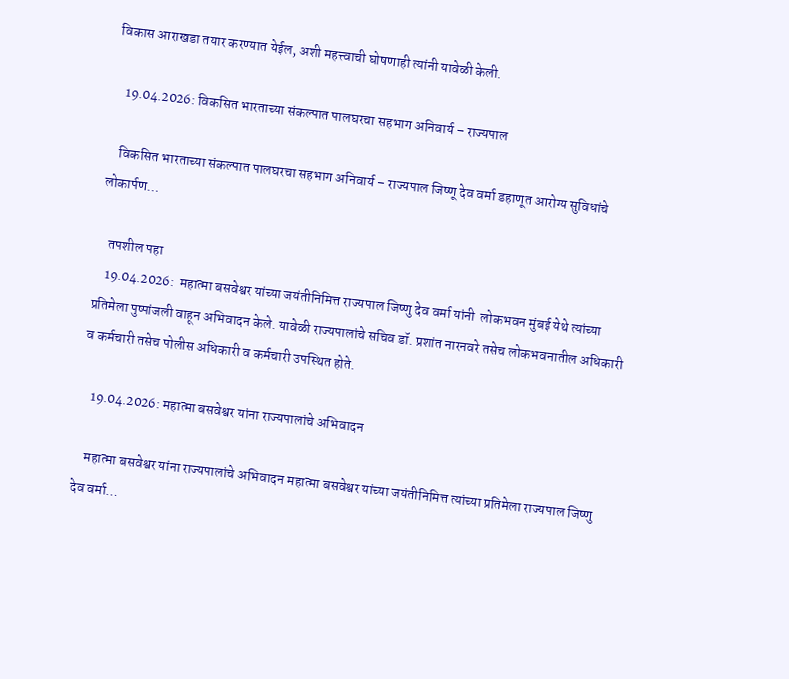विकास आराखडा तयार करण्यात येईल, अशी महत्त्वाची घोषणाही त्यांनी यावेळी केली.

    19.04.2026: विकसित भारताच्या संकल्पात पालघरचा सहभाग अनिवार्य – राज्यपाल

    विकसित भारताच्या संकल्पात पालघरचा सहभाग अनिवार्य – राज्यपाल जिष्णू देव वर्मा डहाणूत आरोग्य सुविधांचे लोकार्पण…

    तपशील पहा
    19.04.2026:  महात्मा बसवेश्वर यांच्या जयंतीनिमित्त राज्यपाल जिष्णु देव वर्मा यांनी  लोकभवन मुंबई येथे त्यांच्या प्रतिमेला पुष्पांजली वाहून अभिवादन केले. यावेळी राज्यपालांचे सचिव डॉ. प्रशांत नारनवरे तसेच लोकभवनातील अधिकारी व कर्मचारी तसेच पोलीस अधिकारी व कर्मचारी उपस्थित होते.

    19.04.2026: महात्मा बसवेश्वर यांना राज्यपालांचे अभिवादन

    महात्मा बसवेश्वर यांना राज्यपालांचे अभिवादन महात्मा बसवेश्वर यांच्या जयंतीनिमित्त त्यांच्या प्रतिमेला राज्यपाल जिष्णु देव वर्मा…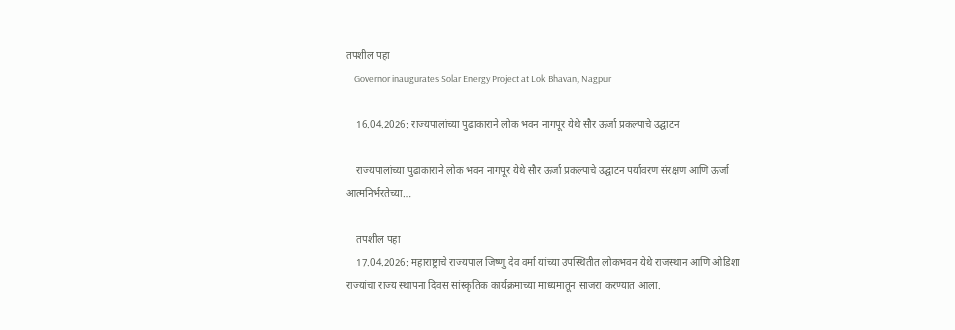तपशील पहा
    Governor inaugurates Solar Energy Project at Lok Bhavan, Nagpur

    16.04.2026: राज्यपालांच्या पुढाकाराने लोक भवन नागपूर येथे सौर ऊर्जा प्रकल्पाचे उद्घाटन

    राज्यपालांच्या पुढाकाराने लोक भवन नागपूर येथे सौर ऊर्जा प्रकल्पाचे उद्घाटन पर्यावरण संरक्षण आणि ऊर्जा आत्मनिर्भरतेच्या…

    तपशील पहा
    17.04.2026: महाराष्ट्राचे राज्यपाल जिष्णु देव वर्मा यांच्या उपस्थितीत लोकभवन येथे राजस्थान आणि ओडिशा राज्यांचा राज्य स्थापना दिवस सांस्कृतिक कार्यक्रमाच्या माध्यमातून साजरा करण्यात आला.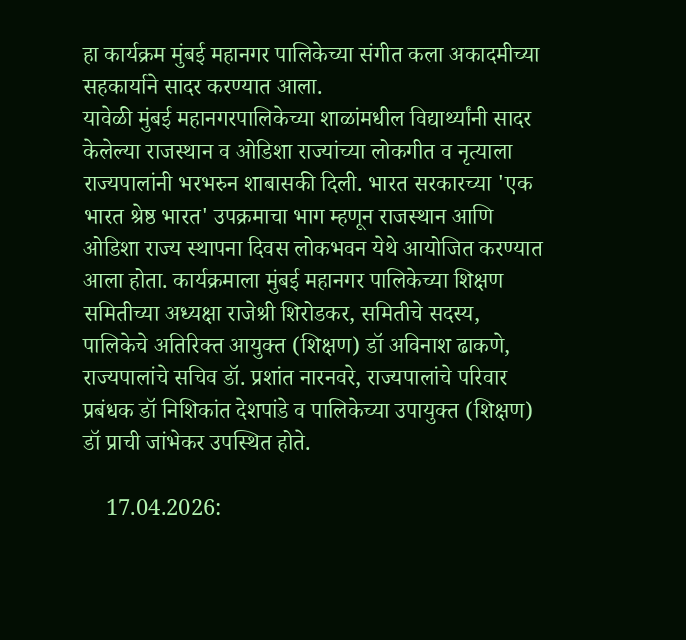हा कार्यक्रम मुंबई महानगर पालिकेच्या संगीत कला अकादमीच्या सहकार्याने सादर करण्यात आला.
यावेळी मुंबई महानगरपालिकेच्या शाळांमधील विद्यार्थ्यांनी सादर केलेल्या राजस्थान व ओडिशा राज्यांच्या लोकगीत व नृत्याला राज्यपालांनी भरभरुन शाबासकी दिली. भारत सरकारच्या 'एक भारत श्रेष्ठ भारत' उपक्रमाचा भाग म्हणून राजस्थान आणि ओडिशा राज्य स्थापना दिवस लोकभवन येथे आयोजित करण्यात आला होता. कार्यक्रमाला मुंबई महानगर पालिकेच्या शिक्षण समितीच्या अध्यक्षा राजेश्री शिरोडकर, समितीचे सदस्य, पालिकेचे अतिरिक्त आयुक्त (शिक्षण) डॉ अविनाश ढाकणे, राज्यपालांचे सचिव डॉ. प्रशांत नारनवरे, राज्यपालांचे परिवार प्रबंधक डॉ निशिकांत देशपांडे व पालिकेच्या उपायुक्त (शिक्षण) डॉ प्राची जांभेकर उपस्थित होते.

    17.04.2026: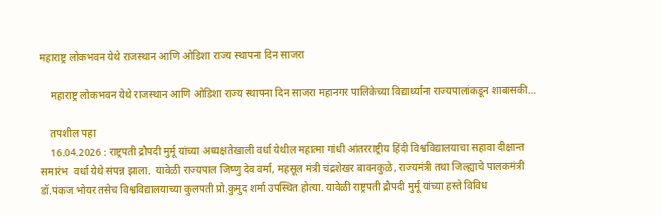महाराष्ट्र लोकभवन येथे राजस्थान आणि ओडिशा राज्य स्थापना दिन साजरा

    महाराष्ट्र लोकभवन येथे राजस्थान आणि ओडिशा राज्य स्थापना दिन साजरा महानगर पालिकेच्या विद्यार्थ्यांना राज्यपालांकडून शाबासकी…

    तपशील पहा
    16.04.2026 : राष्ट्रपती द्रौपदी मुर्मू यांच्या अध्यक्षतेखाली वर्धा येथील महात्मा गांधी आंतरराष्ट्रीय हिंदी विश्वविद्यालयाचा सहावा दीक्षान्त समारंभ  वर्धा येथे संपन्न झाला.  यावेळी राज्यपाल जिष्णु देव वर्मा, महसूल मंत्री चंद्रशेखर बावनकुळे, राज्यमंत्री तथा जिल्ह्याचे पालकमंत्री डॉ.पंकज भोयर तसेच विश्वविद्यालयाच्या कुलपती प्रो.कुमुद शर्मा उपस्थित होत्या. यावेळी राष्ट्रपती द्रौपदी मुर्मू यांच्या हस्ते विविध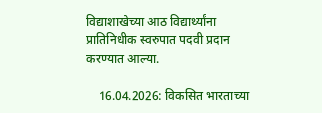विद्याशाखेच्या आठ विद्यार्थ्यांना प्रातिनिधीक स्वरुपात पदवी प्रदान करण्यात आल्या.

    16.04.2026: विकसित भारताच्या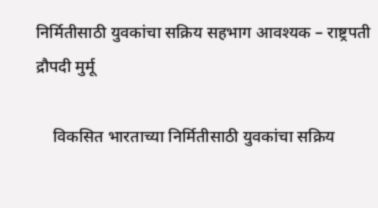निर्मितीसाठी युवकांचा सक्रिय सहभाग आवश्यक – राष्ट्रपती द्रौपदी मुर्मू

    विकसित भारताच्या निर्मितीसाठी युवकांचा सक्रिय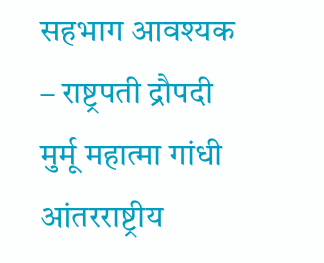सहभाग आवश्यक – राष्ट्रपती द्रौपदी मुर्मू महात्मा गांधी आंतरराष्ट्रीय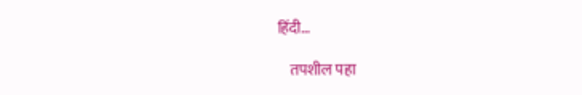हिंदी…

    तपशील पहा